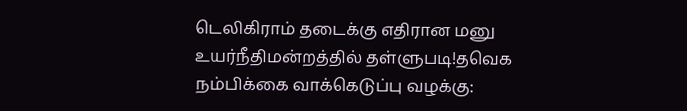டெலிகிராம் தடைக்கு எதிரான மனு உயர்நீதிமன்றத்தில் தள்ளுபடி!தவெக நம்பிக்கை வாக்கெடுப்பு வழக்கு: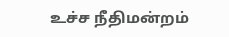உச்ச நீதிமன்றம்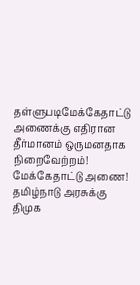தள்ளுபடிமேக்கேதாட்டு அணைக்கு எதிரான தீர்மானம் ஒருமனதாக நிறைவேற்றம்! மேக்கேதாட்டு அணை! தமிழ்நாடு அரசுக்கு திமுக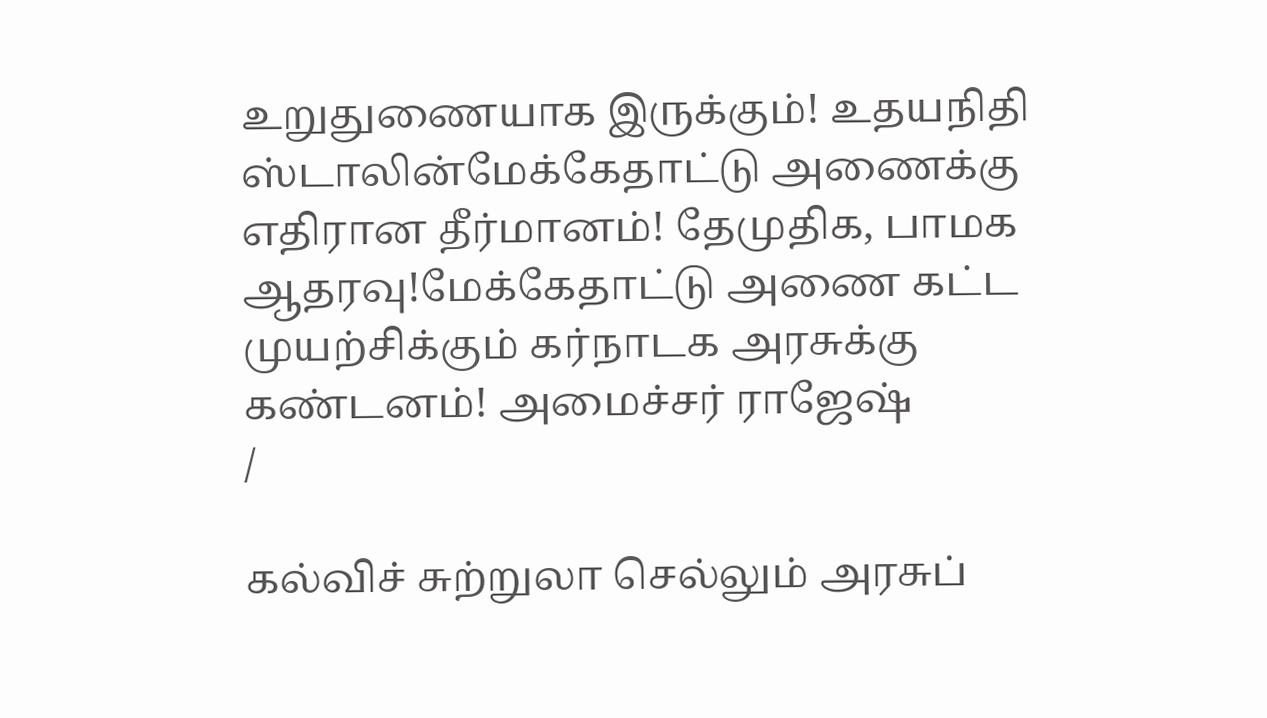உறுதுணையாக இருக்கும்! உதயநிதி ஸ்டாலின்மேக்கேதாட்டு அணைக்கு எதிரான தீர்மானம்! தேமுதிக, பாமக ஆதரவு!மேக்கேதாட்டு அணை கட்ட முயற்சிக்கும் கர்நாடக அரசுக்கு கண்டனம்! அமைச்சர் ராஜேஷ்
/

கல்விச் சுற்றுலா செல்லும் அரசுப்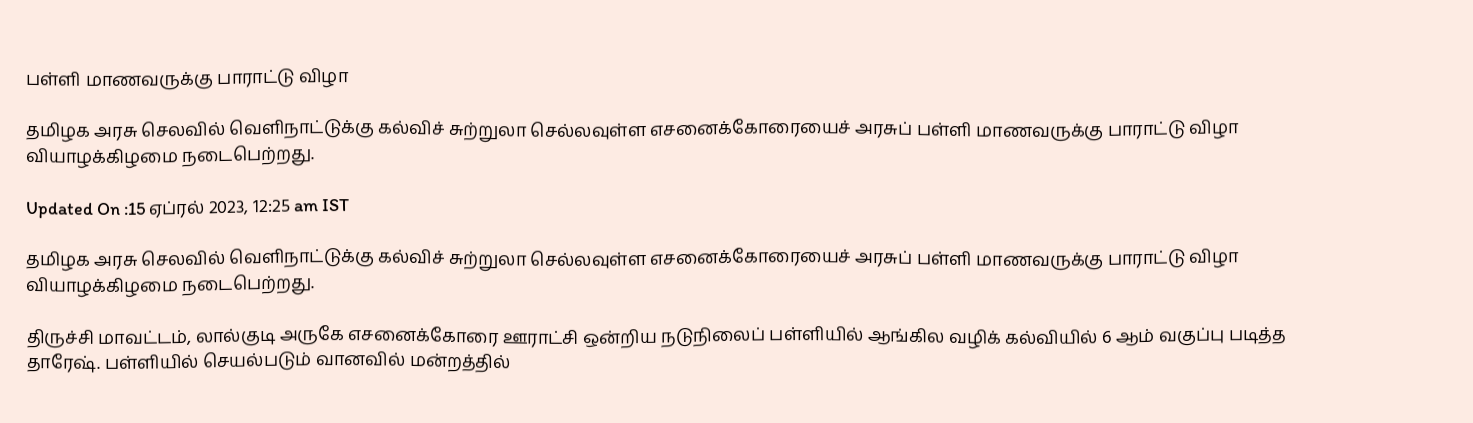பள்ளி மாணவருக்கு பாராட்டு விழா

தமிழக அரசு செலவில் வெளிநாட்டுக்கு கல்விச் சுற்றுலா செல்லவுள்ள எசனைக்கோரையைச் அரசுப் பள்ளி மாணவருக்கு பாராட்டு விழா வியாழக்கிழமை நடைபெற்றது.

Updated On :15 ஏப்ரல் 2023, 12:25 am IST

தமிழக அரசு செலவில் வெளிநாட்டுக்கு கல்விச் சுற்றுலா செல்லவுள்ள எசனைக்கோரையைச் அரசுப் பள்ளி மாணவருக்கு பாராட்டு விழா வியாழக்கிழமை நடைபெற்றது.

திருச்சி மாவட்டம், லால்குடி அருகே எசனைக்கோரை ஊராட்சி ஒன்றிய நடுநிலைப் பள்ளியில் ஆங்கில வழிக் கல்வியில் 6 ஆம் வகுப்பு படித்த தாரேஷ். பள்ளியில் செயல்படும் வானவில் மன்றத்தில்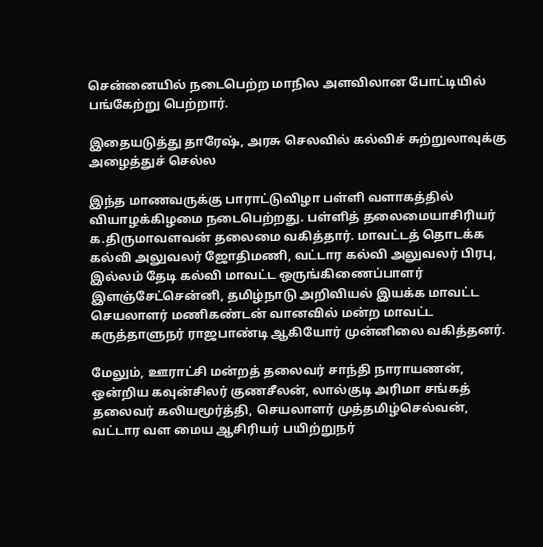சென்னையில் நடைபெற்ற மாநில அளவிலான போட்டியில் பங்கேற்று பெற்றார்.

இதையடுத்து தாரேஷ், அரசு செலவில் கல்விச் சுற்றுலாவுக்கு அழைத்துச் செல்ல

இந்த மாணவருக்கு பாராட்டுவிழா பள்ளி வளாகத்தில் வியாழக்கிழமை நடைபெற்றது. பள்ளித் தலைமையாசிரியர் க.திருமாவளவன் தலைமை வகித்தார். மாவட்டத் தொடக்க கல்வி அலுவலர் ஜோதிமணி, வட்டார கல்வி அலுவலர் பிரபு, இல்லம் தேடி கல்வி மாவட்ட ஒருங்கிணைப்பாளர் இளஞ்சேட்சென்னி, தமிழ்நாடு அறிவியல் இயக்க மாவட்ட செயலாளர் மணிகண்டன் வானவில் மன்ற மாவட்ட கருத்தாளுநர் ராஜபாண்டி ஆகியோர் முன்னிலை வகித்தனர்.

மேலும், ஊராட்சி மன்றத் தலைவர் சாந்தி நாராயணன், ஒன்றிய கவுன்சிலர் குணசீலன், லால்குடி அரிமா சங்கத் தலைவர் கலியமூர்த்தி, செயலாளர் முத்தமிழ்செல்வன், வட்டார வள மைய ஆசிரியர் பயிற்றுநர்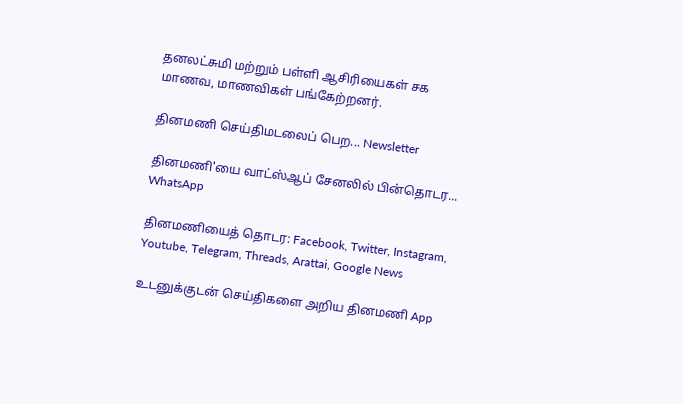தனலட்சுமி மற்றும் பள்ளி ஆசிரியைகள் சக மாணவ, மாணவிகள் பங்கேற்றனர்.

தினமணி செய்திமடலைப் பெற... Newsletter

தினமணி'யை வாட்ஸ்ஆப் சேனலில் பின்தொடர... WhatsApp

தினமணியைத் தொடர: Facebook, Twitter, Instagram, Youtube, Telegram, Threads, Arattai, Google News

உடனுக்குடன் செய்திகளை அறிய தினமணி App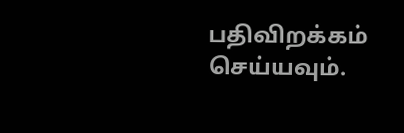பதிவிறக்கம் செய்யவும்.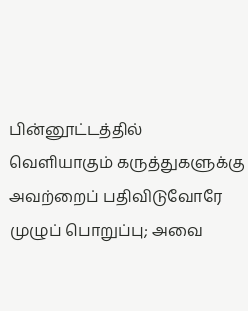பின்னூட்டத்தில் வெளியாகும் கருத்துகளுக்கு அவற்றைப் பதிவிடுவோரே முழுப் பொறுப்பு; அவை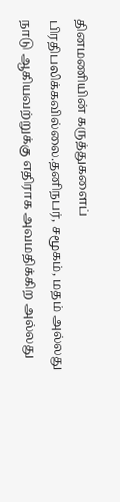தினமணியின் கருத்துகளைப் பிரதிபலிக்கவில்லை.தனிநபர், சமூகம், மதம் அல்லது நாடு ஆகியவற்றுக்கு எதிராக அவமதிக்கிற அல்லது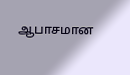ஆபாசமான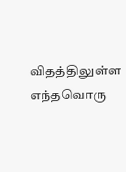விதத்திலுள்ள எந்தவொரு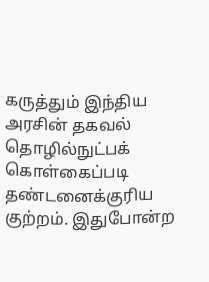கருத்தும் இந்திய அரசின் தகவல் தொழில்நுட்பக் கொள்கைப்படி தண்டனைக்குரிய குற்றம். இதுபோன்ற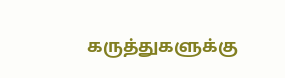கருத்துகளுக்கு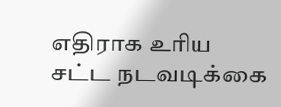எதிராக உரிய சட்ட நடவடிக்கை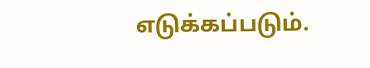எடுக்கப்படும்.